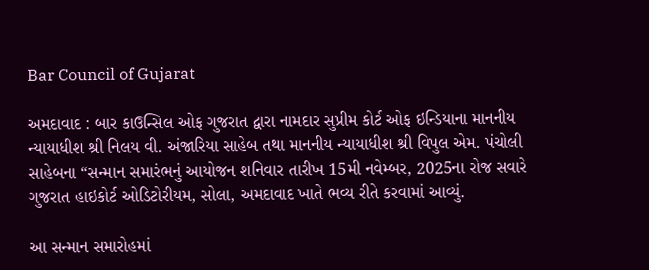Bar Council of Gujarat

અમદાવાદ : બાર કાઉન્સિલ ઓફ ગુજરાત દ્વારા નામદાર સુપ્રીમ કોર્ટ ઓફ ઇન્ડિયાના માનનીય ન્યાયાધીશ શ્રી નિલય વી. અંજારિયા સાહેબ તથા માનનીય ન્યાયાધીશ શ્રી વિપુલ એમ. પંચોલી સાહેબના “સન્માન સમારંભનું આયોજન શનિવાર તારીખ 15મી નવેમ્બર, 2025ના રોજ સવારે ગુજરાત હાઇકોર્ટ ઓડિટોરીયમ, સોલા, અમદાવાદ ખાતે ભવ્ય રીતે કરવામાં આવ્યું.

આ સન્માન સમારોહમાં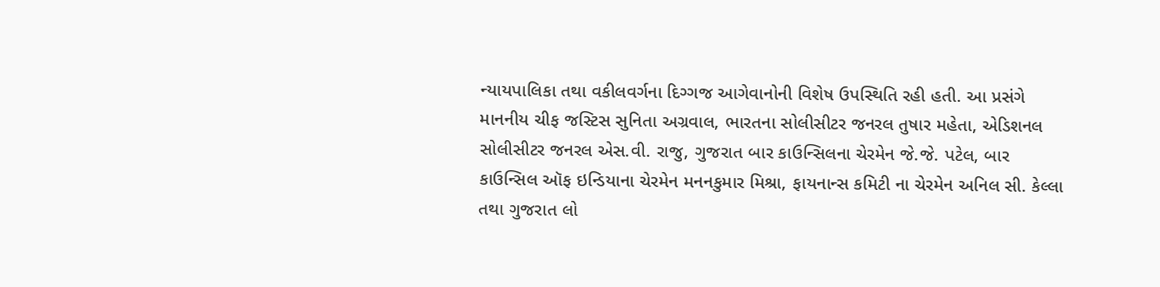ન્યાયપાલિકા તથા વકીલવર્ગના દિગ્ગજ આગેવાનોની વિશેષ ઉપસ્થિતિ રહી હતી. આ પ્રસંગે માનનીય ચીફ જસ્ટિસ સુનિતા અગ્રવાલ, ભારતના સોલીસીટર જનરલ તુષાર મહેતા, એડિશનલ સોલીસીટર જનરલ એસ.વી. રાજુ, ગુજરાત બાર કાઉન્સિલના ચેરમેન જે.જે. પટેલ, બાર કાઉન્સિલ ઑફ ઇન્ડિયાના ચેરમેન મનનકુમાર મિશ્રા, ફાયનાન્સ કમિટી ના ચેરમેન અનિલ સી. કેલ્લા તથા ગુજરાત લો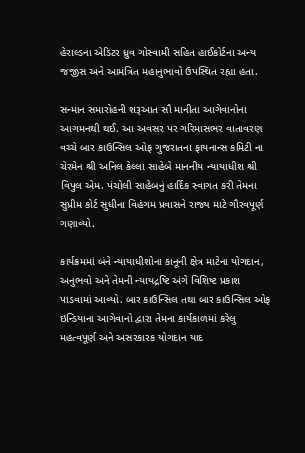હેરાલ્ડના એડિટર ધ્રુવ ગોસ્વામી સહિત હાઈકોર્ટના અન્ય જજીસ અને આમંત્રિત મહાનુભાવો ઉપસ્થિત રહ્યા હતા.

સન્માન સમારોહની શરૂઆત સૌ માનીતા આગેવાનોના આગમનથી થઈ. આ અવસર પર ગરિમાસભર વાતાવરણ વચ્ચે બાર કાઉન્સિલ ઓફ ગુજરાતના ફાયનાન્સ કમિટી ના ચેરમેન શ્રી અનિલ કેલ્લા સાહેબે માનનીય ન્યાયાધીશ શ્રી વિપુલ એમ. પંચોલી સાહેબનું હાર્દિક સ્વાગત કરી તેમના સુપ્રીમ કોર્ટ સુધીના વિહંગમ પ્રવાસને રાજ્ય માટે ગૌરવપૂર્ણ ગણાવ્યો.

કાર્યક્રમમાં બંને ન્યાયાધીશોના કાનૂની ક્ષેત્ર માટેના યોગદાન, અનુભવો અને તેમની ન્યાયદ્રષ્ટિ અંગે વિશિષ્ટ પ્રકાશ પાડવામાં આવ્યો. બાર કાઉન્સિલ તથા બાર કાઉન્સિલ ઓફ ઇન્ડિયાના આગેવાનો દ્વારા તેમના કાર્યકાળમાં કરેલુ મહત્વપૂર્ણ અને અસરકારક યોગદાન યાદ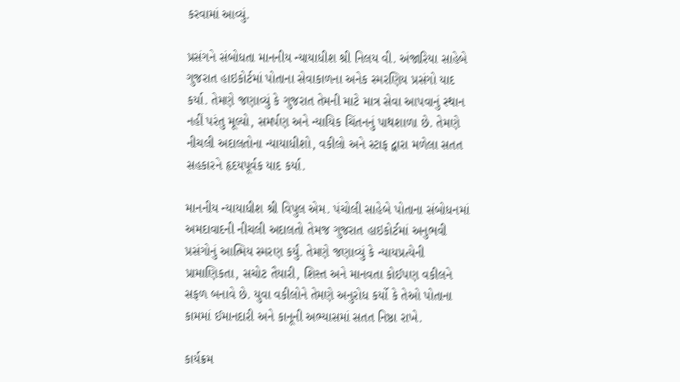કરવામાં આવ્યું.

પ્રસંગને સંબોધતા માનનીય ન્યાયાધીશ શ્રી નિલય વી. અંજારિયા સાહેબે ગુજરાત હાઇકોર્ટમાં પોતાના સેવાકાળના અનેક સ્મરણિય પ્રસંગો યાદ કર્યા. તેમણે જણાવ્યું કે ગુજરાત તેમની માટે માત્ર સેવા આપવાનું સ્થાન નહીં પરંતુ મૂલ્યો, સમર્પણ અને ન્યાયિક ચિંતનનું પાથશાળા છે. તેમણે નીચલી અદાલતોના ન્યાયાધીશો, વકીલો અને સ્ટાફ દ્વારા મળેલા સતત સહકારને હૃદયપૂર્વક યાદ કર્યા.

માનનીય ન્યાયાધીશ શ્રી વિપુલ એમ. પંચોલી સાહેબે પોતાના સંબોધનમાં અમદાવાદની નીચલી અદાલતો તેમજ ગુજરાત હાઇકોર્ટમાં અનુભવી પ્રસંગોનું આત્મિય સ્મરણ કર્યું. તેમણે જણાવ્યું કે ન્યાયપ્રત્યેની પ્રામાણિકતા, સચોટ તૈયારી, શિસ્ત અને માનવતા કોઈપણ વકીલને સફળ બનાવે છે. યુવા વકીલોને તેમણે અનુરોધ કર્યો કે તેઓ પોતાના કામમાં ઈમાનદારી અને કાનૂની અભ્યાસમાં સતત નિષ્ઠા રાખે.

કાર્યક્રમ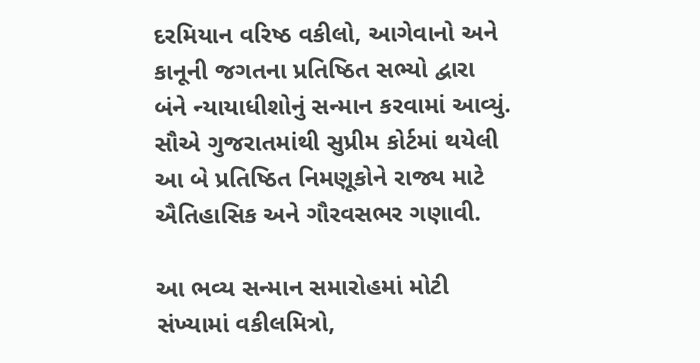દરમિયાન વરિષ્ઠ વકીલો, આગેવાનો અને કાનૂની જગતના પ્રતિષ્ઠિત સભ્યો દ્વારા બંને ન્યાયાધીશોનું સન્માન કરવામાં આવ્યું. સૌએ ગુજરાતમાંથી સુપ્રીમ કોર્ટમાં થયેલી આ બે પ્રતિષ્ઠિત નિમણૂકોને રાજ્ય માટે ઐતિહાસિક અને ગૌરવસભર ગણાવી.

આ ભવ્ય સન્માન સમારોહમાં મોટી સંખ્યામાં વકીલમિત્રો,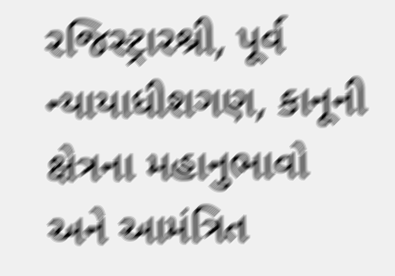રજિસ્ટ્રારશ્રી, પૂર્વ ન્યાયાધીશગણ, કાનૂની ક્ષેત્રના મહાનુભાવો અને આમંત્રિત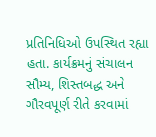પ્રતિનિધિઓ ઉપસ્થિત રહ્યા હતા. કાર્યક્રમનું સંચાલન સૌમ્ય, શિસ્તબદ્ધ અને ગૌરવપૂર્ણ રીતે કરવામાં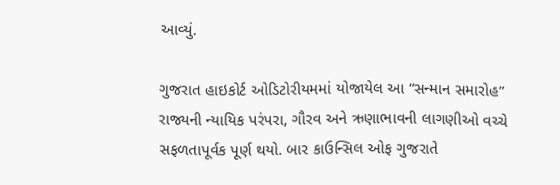આવ્યું.

ગુજરાત હાઇકોર્ટ ઓડિટોરીયમમાં યોજાયેલ આ “સન્માન સમારોહ” રાજ્યની ન્યાયિક પરંપરા, ગૌરવ અને ઋણાભાવની લાગણીઓ વચ્ચે સફળતાપૂર્વક પૂર્ણ થયો. બાર કાઉન્સિલ ઓફ ગુજરાતે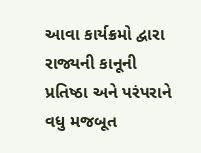આવા કાર્યક્રમો દ્વારા રાજ્યની કાનૂની પ્રતિષ્ઠા અને પરંપરાને વધુ મજબૂત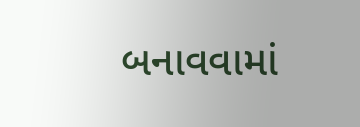બનાવવામાં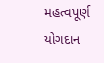મહત્વપૂર્ણ યોગદાન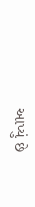આપ્યું છે